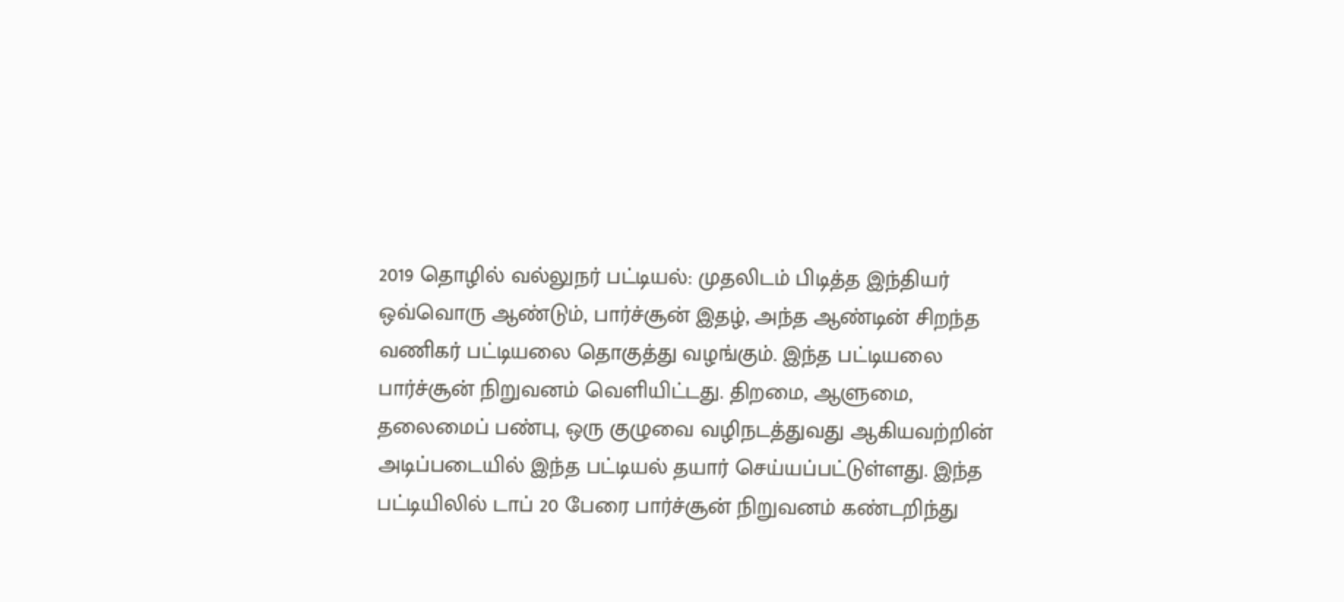2019 தொழில் வல்லுநர் பட்டியல்: முதலிடம் பிடித்த இந்தியர்
ஒவ்வொரு ஆண்டும், பார்ச்சூன் இதழ், அந்த ஆண்டின் சிறந்த வணிகர் பட்டியலை தொகுத்து வழங்கும். இந்த பட்டியலை பார்ச்சூன் நிறுவனம் வெளியிட்டது. திறமை, ஆளுமை, தலைமைப் பண்பு, ஒரு குழுவை வழிநடத்துவது ஆகியவற்றின் அடிப்படையில் இந்த பட்டியல் தயார் செய்யப்பட்டுள்ளது. இந்த பட்டியிலில் டாப் 20 பேரை பார்ச்சூன் நிறுவனம் கண்டறிந்து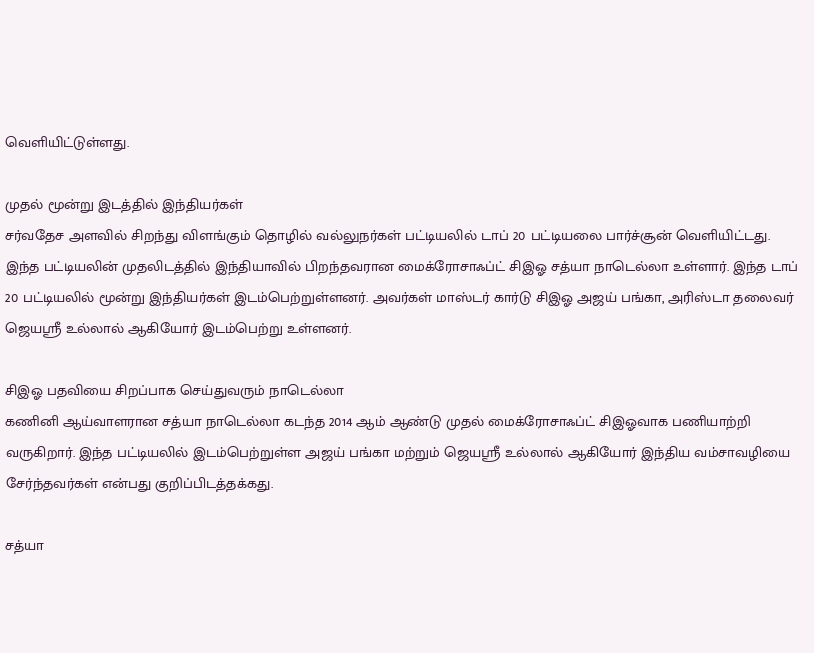வெளியிட்டுள்ளது.

முதல் மூன்று இடத்தில் இந்தியர்கள்
சர்வதேச அளவில் சிறந்து விளங்கும் தொழில் வல்லுநர்கள் பட்டியலில் டாப் 20 பட்டியலை பார்ச்சூன் வெளியிட்டது. இந்த பட்டியலின் முதலிடத்தில் இந்தியாவில் பிறந்தவரான மைக்ரோசாஃப்ட் சிஇஓ சத்யா நாடெல்லா உள்ளார். இந்த டாப் 20 பட்டியலில் மூன்று இந்தியர்கள் இடம்பெற்றுள்ளனர். அவர்கள் மாஸ்டர் கார்டு சிஇஓ அஜய் பங்கா, அரிஸ்டா தலைவர் ஜெயஸ்ரீ உல்லால் ஆகியோர் இடம்பெற்று உள்ளனர்.

சிஇஓ பதவியை சிறப்பாக செய்துவரும் நாடெல்லா
கணினி ஆய்வாளரான சத்யா நாடெல்லா கடந்த 2014 ஆம் ஆண்டு முதல் மைக்ரோசாஃப்ட் சிஇஓவாக பணியாற்றி வருகிறார். இந்த பட்டியலில் இடம்பெற்றுள்ள அஜய் பங்கா மற்றும் ஜெயஸ்ரீ உல்லால் ஆகியோர் இந்திய வம்சாவழியை சேர்ந்தவர்கள் என்பது குறிப்பிடத்தக்கது.

சத்யா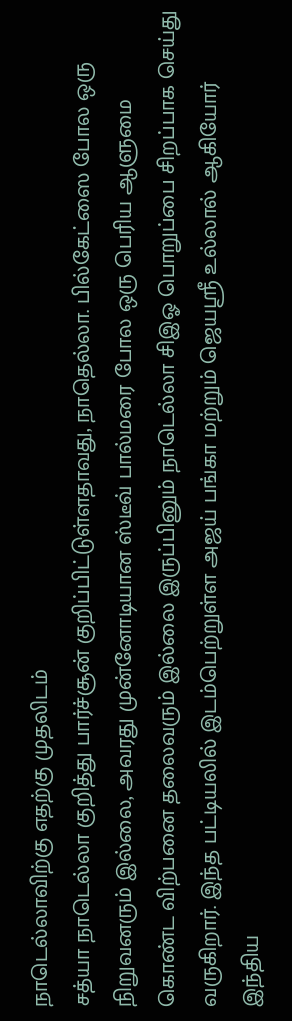நாடெல்லாவிற்கு எதற்கு முதலிடம்
சத்யா நாடெல்லா குறித்து பார்ச்சூன் குறிப்பிட்டுள்ளதாவது, நாதெல்லா. பில்கேட்ஸை போல ஒரு நிறுவனரும் இல்லை, அவரது முன்னோடியான ஸ்டீவ் பால்மரை போல ஒரு பெரிய ஆளுமை கொண்ட விற்பனை தலைவரும் இல்லை இருப்பினும் நாடெல்லா சிஇஓ பொறுப்பை சிறப்பாக செய்து வருகிறார். இந்த பட்டியலில் இடம்பெற்றுள்ள அஜய் பங்கா மற்றும் ஜெயஸ்ரீ உல்லால் ஆகியோர் இந்திய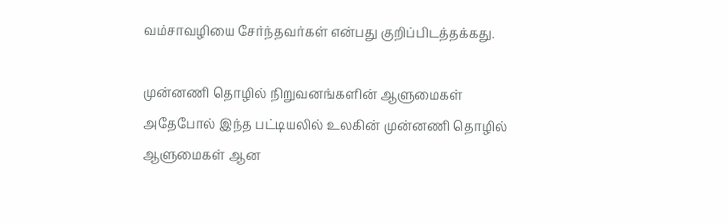வம்சாவழியை சேர்ந்தவர்கள் என்பது குறிப்பிடத்தக்கது.

முன்னணி தொழில் நிறுவனங்களின் ஆளுமைகள்
அதேபோல் இந்த பட்டியலில் உலகின் முன்னணி தொழில் ஆளுமைகள் ஆன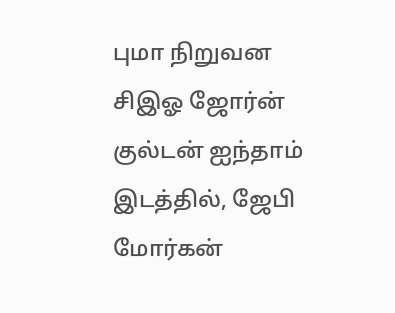புமா நிறுவன சிஇஓ ஜோர்ன் குல்டன் ஐந்தாம் இடத்தில், ஜேபி மோர்கன்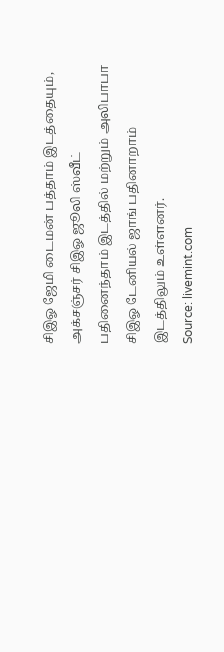சிஇஓ ஜேமி டைமன் பத்தாம் இடத்தையும், அக்சஞ்சர் சிஇஓ ஜூலி ஸ்வீட் பதினைந்தாம் இடத்தில் மற்றும் அலிபாபா சிஇஓ டேனியல் ஜாங் பதினாறாம் இடத்திலும் உள்ளனர்.
Source: livemint.com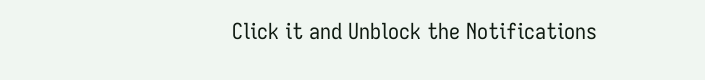Click it and Unblock the Notifications